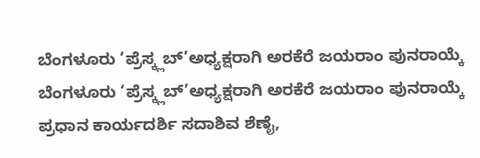ಬೆಂಗಳೂರು ‘ಪ್ರೆಸ್ಕ್ಲಬ್’ಅಧ್ಯಕ್ಷರಾಗಿ ಅರಕೆರೆ ಜಯರಾಂ ಪುನರಾಯ್ಕೆ
ಬೆಂಗಳೂರು ‘ಪ್ರೆಸ್ಕ್ಲಬ್’ಅಧ್ಯಕ್ಷರಾಗಿ ಅರಕೆರೆ ಜಯರಾಂ ಪುನರಾಯ್ಕೆ
ಪ್ರಧಾನ ಕಾರ್ಯದರ್ಶಿ ಸದಾಶಿವ ಶೆಣೈ,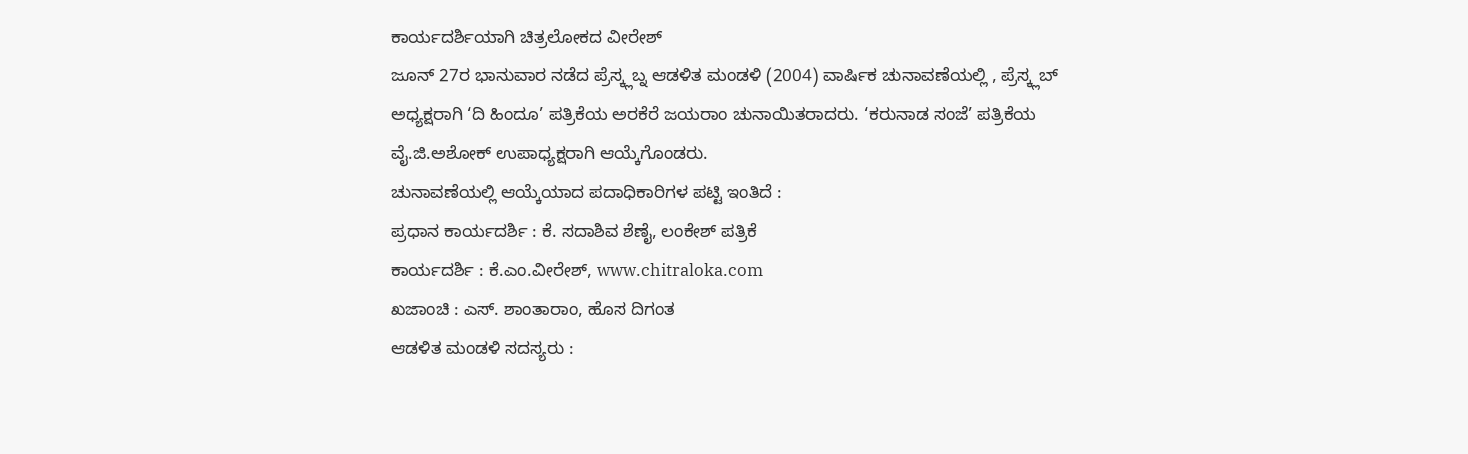ಕಾರ್ಯದರ್ಶಿಯಾಗಿ ಚಿತ್ರಲೋಕದ ವೀರೇಶ್
ಜೂನ್ 27ರ ಭಾನುವಾರ ನಡೆದ ಪ್ರೆಸ್ಕ್ಲಬ್ನ ಆಡಳಿತ ಮಂಡಳಿ (2004) ವಾರ್ಷಿಕ ಚುನಾವಣೆಯಲ್ಲಿ , ಪ್ರೆಸ್ಕ್ಲಬ್ ಅಧ್ಯಕ್ಷರಾಗಿ ‘ದಿ ಹಿಂದೂ’ ಪತ್ರಿಕೆಯ ಅರಕೆರೆ ಜಯರಾಂ ಚುನಾಯಿತರಾದರು. ‘ಕರುನಾಡ ಸಂಜೆ’ ಪತ್ರಿಕೆಯ ವೈ.ಜಿ.ಅಶೋಕ್ ಉಪಾಧ್ಯಕ್ಷರಾಗಿ ಆಯ್ಕೆಗೊಂಡರು.
ಚುನಾವಣೆಯಲ್ಲಿ ಆಯ್ಕೆಯಾದ ಪದಾಧಿಕಾರಿಗಳ ಪಟ್ಟಿ ಇಂತಿದೆ :
ಪ್ರಧಾನ ಕಾರ್ಯದರ್ಶಿ : ಕೆ. ಸದಾಶಿವ ಶೆಣೈ, ಲಂಕೇಶ್ ಪತ್ರಿಕೆ
ಕಾರ್ಯದರ್ಶಿ : ಕೆ.ಎಂ.ವೀರೇಶ್, www.chitraloka.com
ಖಜಾಂಚಿ : ಎಸ್. ಶಾಂತಾರಾಂ, ಹೊಸ ದಿಗಂತ
ಆಡಳಿತ ಮಂಡಳಿ ಸದಸ್ಯರು :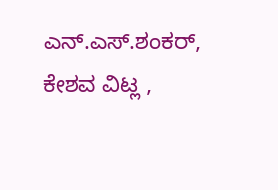ಎನ್.ಎಸ್.ಶಂಕರ್, ಕೇಶವ ವಿಟ್ಲ ,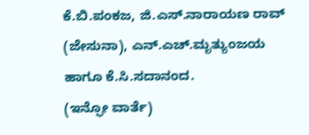ಕೆ.ಬಿ.ಪಂಕಜ, ಜಿ.ಎಸ್.ನಾರಾಯಣ ರಾವ್ (ಜೇಸುನಾ), ಎನ್.ಎಚ್.ಮೃತ್ಯುಂಜಯ ಹಾಗೂ ಕೆ.ಸಿ.ಸದಾನಂದ.
(ಇನ್ಫೋ ವಾರ್ತೆ)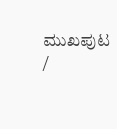ಮುಖಪುಟ /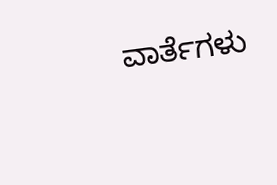ವಾರ್ತೆಗಳು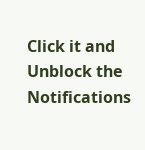Click it and Unblock the Notifications